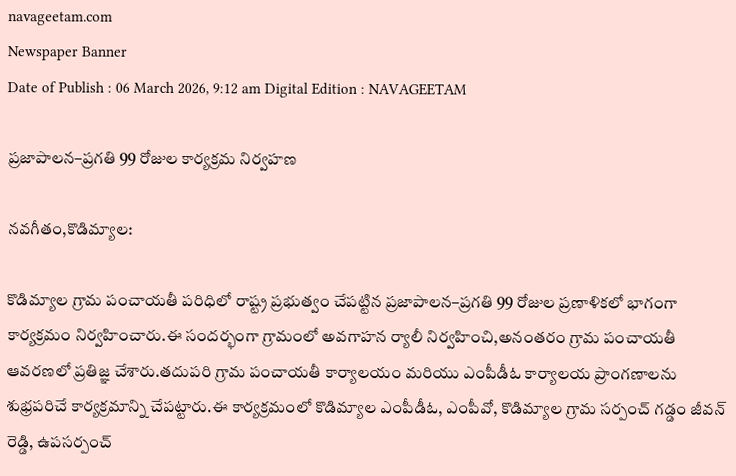navageetam.com
Newspaper Banner
Date of Publish : 06 March 2026, 9:12 am Digital Edition : NAVAGEETAM

ప్రజాపాలన–ప్రగతి 99 రోజుల కార్యక్రమ నిర్వహణ

నవగీతం,కొడిమ్యాల:

కొడిమ్యాల గ్రామ పంచాయతీ పరిధిలో రాష్ట్ర ప్రభుత్వం చేపట్టిన ప్రజాపాలన–ప్రగతి 99 రోజుల ప్రణాళికలో భాగంగా కార్యక్రమం నిర్వహించారు.ఈ సందర్భంగా గ్రామంలో అవగాహన ర్యాలీ నిర్వహించి,అనంతరం గ్రామ పంచాయతీ ఆవరణలో ప్రతిజ్ఞ చేశారు.తదుపరి గ్రామ పంచాయతీ కార్యాలయం మరియు ఎంపీడీఓ కార్యాలయ ప్రాంగణాలను శుభ్రపరిచే కార్యక్రమాన్ని చేపట్టారు.ఈ కార్యక్రమంలో కొడిమ్యాల ఎంపీడీఓ, ఎంపీవో, కొడిమ్యాల గ్రామ సర్పంచ్ గడ్డం జీవన్ రెడ్డి, ఉపసర్పంచ్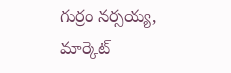గుర్రం నర్సయ్య, మార్కెట్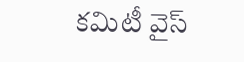కమిటీ వైస్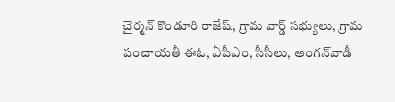చైర్మన్ కొండూరి రాజేష్, గ్రామ వార్డ్ సభ్యులు, గ్రామ పంచాయతీ ఈఓ, ఏపీఎం, సీసీలు, అంగన్‌వాడీ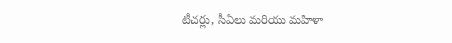టీచర్లు, సీఏలు మరియు మహిళా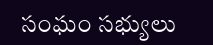సంఘం సభ్యులు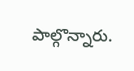పాల్గొన్నారు.